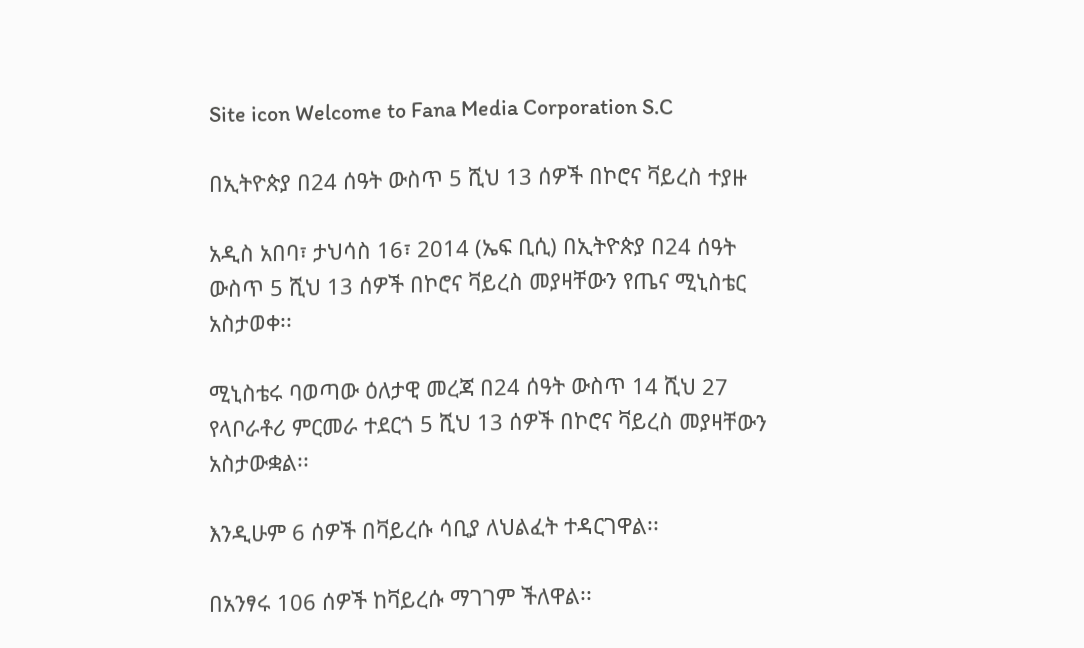Site icon Welcome to Fana Media Corporation S.C

በኢትዮጵያ በ24 ሰዓት ውስጥ 5 ሺህ 13 ሰዎች በኮሮና ቫይረስ ተያዙ

አዲስ አበባ፣ ታህሳስ 16፣ 2014 (ኤፍ ቢሲ) በኢትዮጵያ በ24 ሰዓት ውስጥ 5 ሺህ 13 ሰዎች በኮሮና ቫይረስ መያዛቸውን የጤና ሚኒስቴር አስታወቀ፡፡

ሚኒስቴሩ ባወጣው ዕለታዊ መረጃ በ24 ሰዓት ውስጥ 14 ሺህ 27 የላቦራቶሪ ምርመራ ተደርጎ 5 ሺህ 13 ሰዎች በኮሮና ቫይረስ መያዛቸውን አስታውቋል፡፡

እንዲሁም 6 ሰዎች በቫይረሱ ሳቢያ ለህልፈት ተዳርገዋል፡፡

በአንፃሩ 106 ሰዎች ከቫይረሱ ማገገም ችለዋል፡፡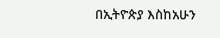በኢትዮጵያ እስከአሁን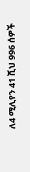ለ4 ሚሊየን 41 ሺህ 996 ሰዎች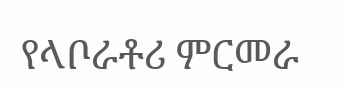የላቦራቶሪ ምርመራ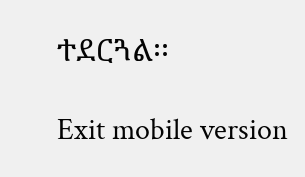ተደርጓል፡፡

Exit mobile version